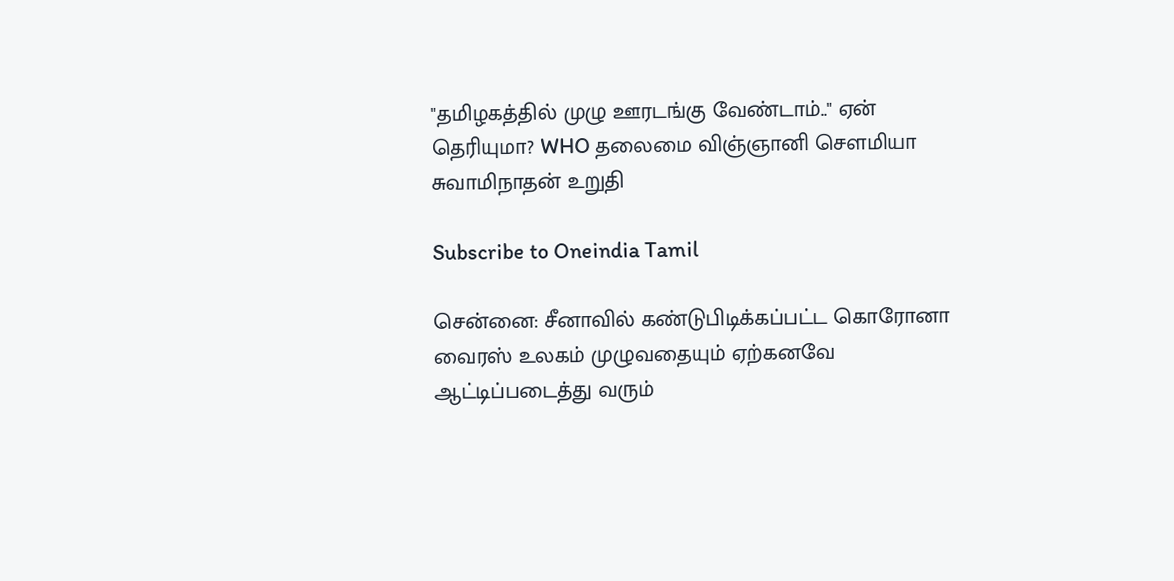"தமிழகத்தில் முழு ஊரடங்கு வேண்டாம்.." ஏன் தெரியுமா? WHO தலைமை விஞ்ஞானி சௌமியா சுவாமிநாதன் உறுதி

Subscribe to Oneindia Tamil

சென்னை: சீனாவில் கண்டுபிடிக்கப்பட்ட கொரோனா வைரஸ் உலகம் முழுவதையும் ஏற்கனவே ஆட்டிப்படைத்து வரும்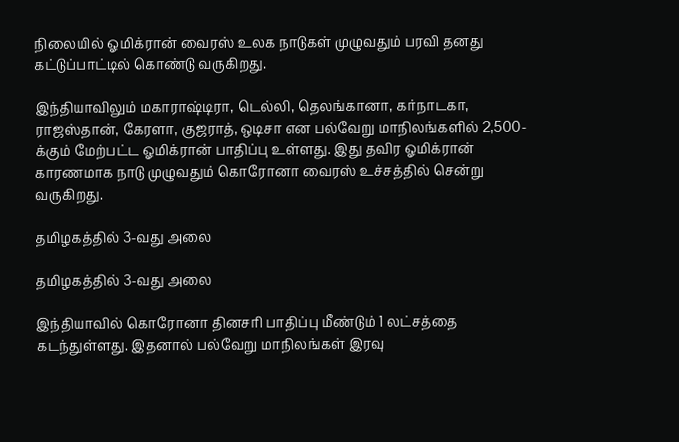நிலையில் ஓமிக்ரான் வைரஸ் உலக நாடுகள் முழுவதும் பரவி தனது கட்டுப்பாட்டில் கொண்டு வருகிறது.

இந்தியாவிலும் மகாராஷ்டிரா, டெல்லி, தெலங்கானா, கர்நாடகா, ராஜஸ்தான், கேரளா, குஜராத், ஒடிசா என பல்வேறு மாநிலங்களில் 2,500-க்கும் மேற்பட்ட ஓமிக்ரான் பாதிப்பு உள்ளது. இது தவிர ஓமிக்ரான் காரணமாக நாடு முழுவதும் கொரோனா வைரஸ் உச்சத்தில் சென்று வருகிறது.

தமிழகத்தில் 3-வது அலை

தமிழகத்தில் 3-வது அலை

இந்தியாவில் கொரோனா தினசரி பாதிப்பு மீண்டும் 1 லட்சத்தை கடந்துள்ளது. இதனால் பல்வேறு மாநிலங்கள் இரவு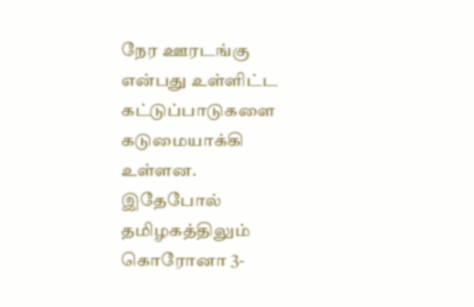நேர ஊரடங்கு என்பது உள்ளிட்ட கட்டுப்பாடுகளை கடுமையாக்கி உள்ளன.
இதேபோல் தமிழகத்திலும் கொரோனா 3-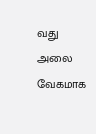வது அலை வேகமாக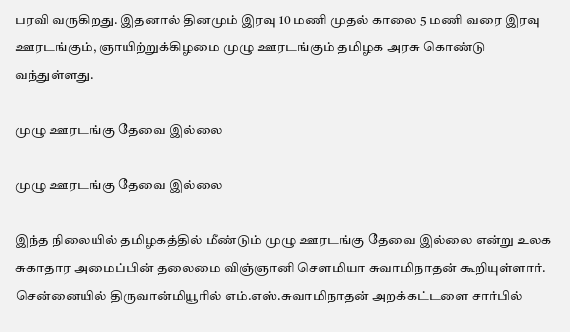பரவி வருகிறது. இதனால் தினமும் இரவு 10 மணி முதல் காலை 5 மணி வரை இரவு ஊரடங்கும், ஞாயிற்றுக்கிழமை முழு ஊரடங்கும் தமிழக அரசு கொண்டு வந்துள்ளது.

முழு ஊரடங்கு தேவை இல்லை

முழு ஊரடங்கு தேவை இல்லை

இந்த நிலையில் தமிழகத்தில் மீண்டும் முழு ஊரடங்கு தேவை இல்லை என்று உலக சுகாதார அமைப்பின் தலைமை விஞ்ஞானி சௌமியா சுவாமிநாதன் கூறியுள்ளார். சென்னையில் திருவான்மியூரில் எம்.எஸ்.சுவாமிநாதன் அறக்கட்டளை சார்பில்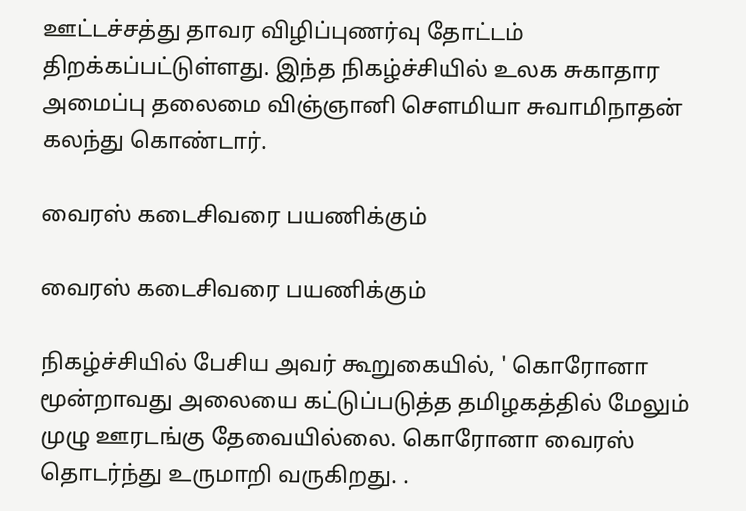ஊட்டச்சத்து தாவர விழிப்புணர்வு தோட்டம் திறக்கப்பட்டுள்ளது. இந்த நிகழ்ச்சியில் உலக சுகாதார அமைப்பு தலைமை விஞ்ஞானி சௌமியா சுவாமிநாதன் கலந்து கொண்டார்.

வைரஸ் கடைசிவரை பயணிக்கும்

வைரஸ் கடைசிவரை பயணிக்கும்

நிகழ்ச்சியில் பேசிய அவர் கூறுகையில், ' கொரோனா மூன்றாவது அலையை கட்டுப்படுத்த தமிழகத்தில் மேலும் முழு ஊரடங்கு தேவையில்லை. கொரோனா வைரஸ் தொடர்ந்து உருமாறி வருகிறது. .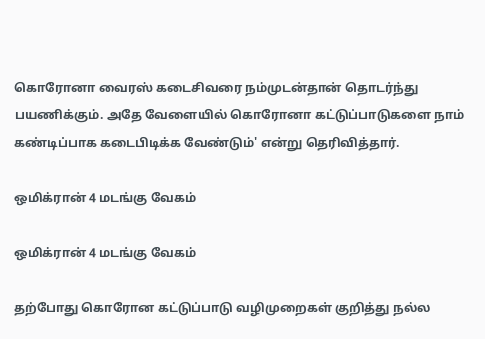கொரோனா வைரஸ் கடைசிவரை நம்முடன்தான் தொடர்ந்து பயணிக்கும். அதே வேளையில் கொரோனா கட்டுப்பாடுகளை நாம் கண்டிப்பாக கடைபிடிக்க வேண்டும்' என்று தெரிவித்தார்.

ஒமிக்ரான் 4 மடங்கு வேகம்

ஒமிக்ரான் 4 மடங்கு வேகம்

தற்போது கொரோன கட்டுப்பாடு வழிமுறைகள் குறித்து நல்ல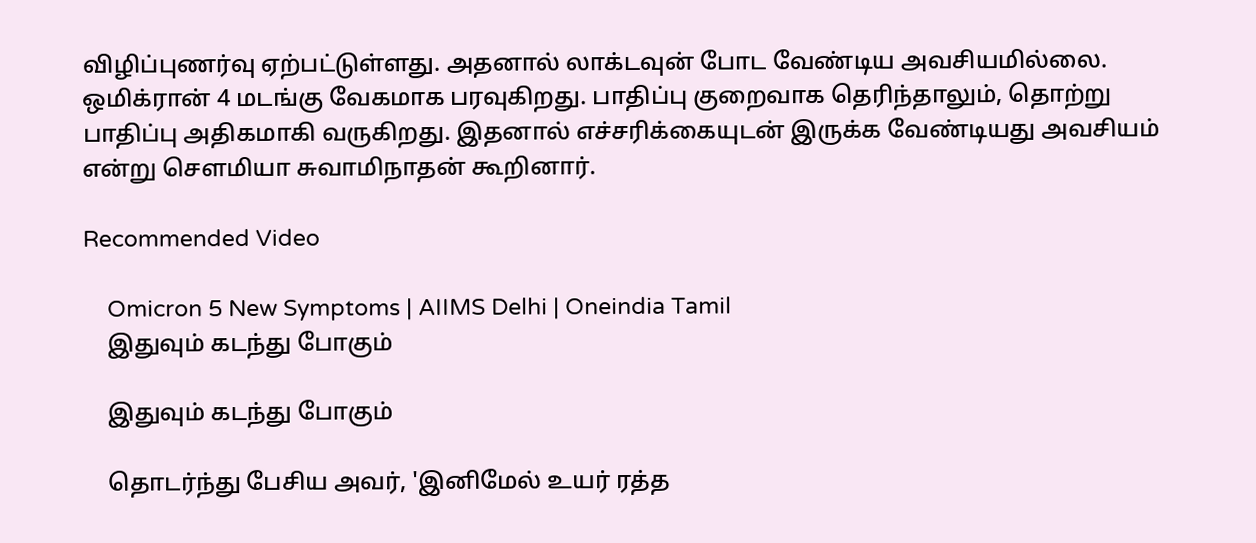விழிப்புணர்வு ஏற்பட்டுள்ளது. அதனால் லாக்டவுன் போட வேண்டிய அவசியமில்லை. ஒமிக்ரான் 4 மடங்கு வேகமாக பரவுகிறது. பாதிப்பு குறைவாக தெரிந்தாலும், தொற்று பாதிப்பு அதிகமாகி வருகிறது. இதனால் எச்சரிக்கையுடன் இருக்க வேண்டியது அவசியம் என்று சௌமியா சுவாமிநாதன் கூறினார்.

Recommended Video

    Omicron 5 New Symptoms | AIIMS Delhi | Oneindia Tamil
    இதுவும் கடந்து போகும்

    இதுவும் கடந்து போகும்

    தொடர்ந்து பேசிய அவர், 'இனிமேல் உயர் ரத்த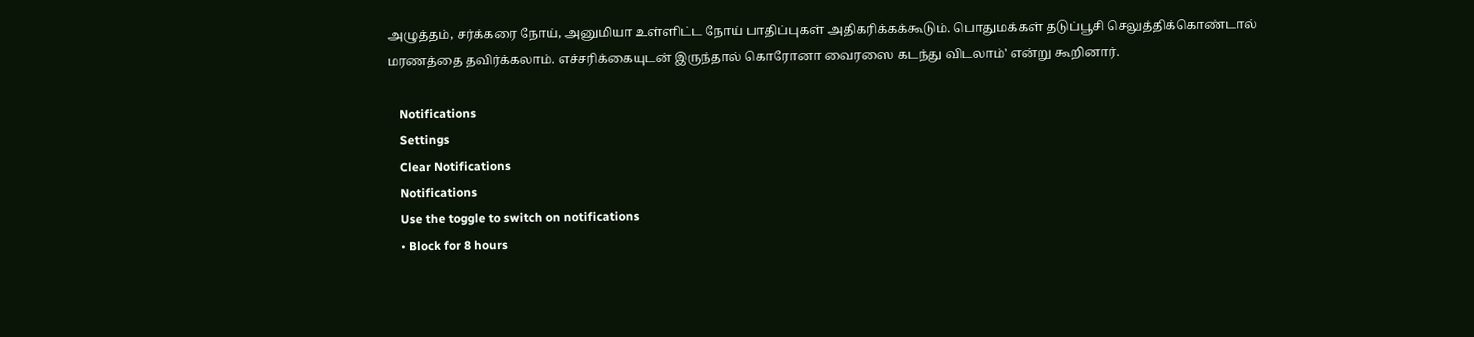அழுத்தம், சர்க்கரை நோய், அனுமியா உள்ளிட்ட நோய் பாதிப்புகள் அதிகரிக்கக்கூடும். பொதுமக்கள் தடுப்பூசி செலுத்திக்கொண்டால் மரணத்தை தவிர்க்கலாம். எச்சரிக்கையுடன் இருந்தால் கொரோனா வைரஸை கடந்து விடலாம்' என்று கூறினார்.

    Notifications
    Settings
    Clear Notifications
    Notifications
    Use the toggle to switch on notifications
    • Block for 8 hours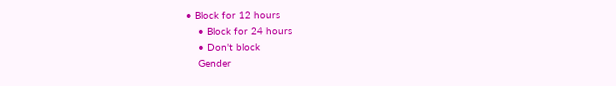• Block for 12 hours
    • Block for 24 hours
    • Don't block
    Gender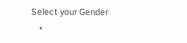Select your Gender
    •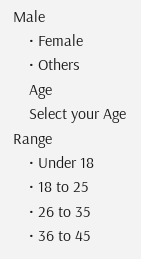Male
    • Female
    • Others
    Age
    Select your Age Range
    • Under 18
    • 18 to 25
    • 26 to 35
    • 36 to 45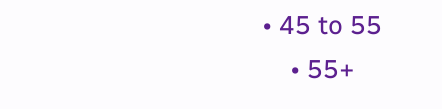• 45 to 55
    • 55+